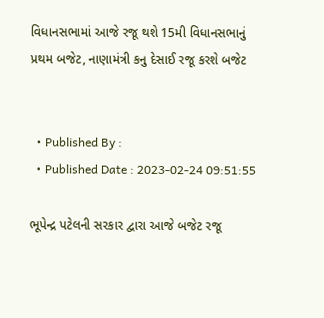વિધાનસભામાં આજે રજૂ થશે 15મી વિધાનસભાનું પ્રથમ બજેટ, નાણામંત્રી કનુ દેસાઈ રજૂ કરશે બજેટ


  • Published By :
  • Published Date : 2023-02-24 09:51:55

ભૂપેન્દ્ર પટેલની સરકાર દ્વારા આજે બજેટ રજૂ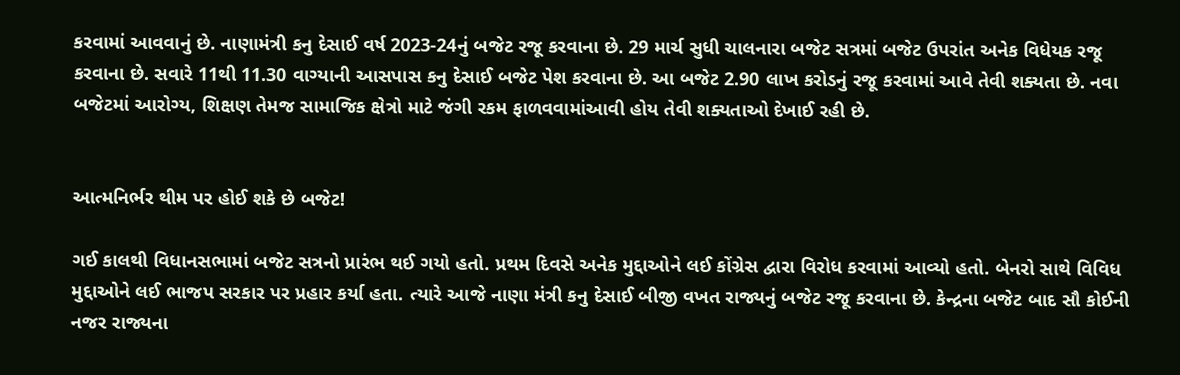કરવામાં આવવાનું છે. નાણામંત્રી કનુ દેસાઈ વર્ષ 2023-24નું બજેટ રજૂ કરવાના છે. 29 માર્ચ સુધી ચાલનારા બજેટ સત્રમાં બજેટ ઉપરાંત અનેક વિધેયક રજૂ કરવાના છે. સવારે 11થી 11.30 વાગ્યાની આસપાસ કનુ દેસાઈ બજેટ પેશ કરવાના છે. આ બજેટ 2.90 લાખ કરોડનું રજૂ કરવામાં આવે તેવી શક્યતા છે. નવા બજેટમાં આરોગ્ય, શિક્ષણ તેમજ સામાજિક ક્ષેત્રો માટે જંગી રકમ ફાળવવામાંઆવી હોય તેવી શક્યતાઓ દેખાઈ રહી છે.


આત્મનિર્ભર થીમ પર હોઈ શકે છે બજેટ!

ગઈ કાલથી વિધાનસભામાં બજેટ સત્રનો પ્રારંભ થઈ ગયો હતો. પ્રથમ દિવસે અનેક મુદ્દાઓને લઈ કોંગ્રેસ દ્વારા વિરોધ કરવામાં આવ્યો હતો. બેનરો સાથે વિવિધ મુદ્દાઓને લઈ ભાજપ સરકાર પર પ્રહાર કર્યા હતા. ત્યારે આજે નાણા મંત્રી કનુ દેસાઈ બીજી વખત રાજ્યનું બજેટ રજૂ કરવાના છે. કેન્દ્રના બજેટ બાદ સૌ કોઈની નજર રાજ્યના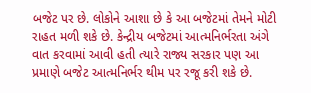બજેટ પર છે. લોકોને આશા છે કે આ બજેટમાં તેમને મોટી રાહત મળી શકે છે. કેન્દ્રીય બજેટમાં આત્મનિર્ભરતા અંગે વાત કરવામાં આવી હતી ત્યારે રાજ્ય સરકાર પણ આ પ્રમાણે બજેટ આત્મનિર્ભર થીમ પર રજૂ કરી શકે છે.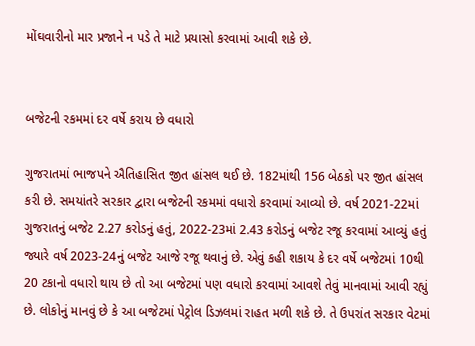મોંઘવારીનો માર પ્રજાને ન પડે તે માટે પ્રયાસો કરવામાં આવી શકે છે.


બજેટની રકમમાં દર વર્ષે કરાય છે વધારો

ગુજરાતમાં ભાજપને ઐતિહાસિત જીત હાંસલ થઈ છે. 182માંથી 156 બેઠકો પર જીત હાંસલ કરી છે. સમયાંતરે સરકાર દ્વારા બજેટની રકમમાં વધારો કરવામાં આવ્યો છે. વર્ષ 2021-22માં ગુજરાતનું બજેટ 2.27 કરોડનું હતું, 2022-23માં 2.43 કરોડનું બજેટ રજૂ કરવામાં આવ્યું હતું જ્યારે વર્ષ 2023-24નું બજેટ આજે રજૂ થવાનું છે. એવું કહી શકાય કે દર વર્ષે બજેટમાં 10થી 20 ટકાનો વધારો થાય છે તો આ બજેટમાં પણ વધારો કરવામાં આવશે તેવું માનવામાં આવી રહ્યું છે. લોકોનું માનવું છે કે આ બજેટમાં પેટ્રોલ ડિઝલમાં રાહત મળી શકે છે. તે ઉપરાંત સરકાર વેટમાં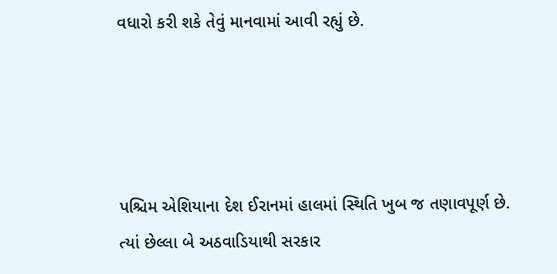વધારો કરી શકે તેવું માનવામાં આવી રહ્યું છે.




પશ્ચિમ એશિયાના દેશ ઈરાનમાં હાલમાં સ્થિતિ ખુબ જ તણાવપૂર્ણ છે. ત્યાં છેલ્લા બે અઠવાડિયાથી સરકાર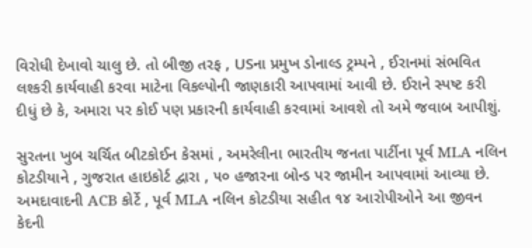વિરોધી દેખાવો ચાલુ છે. તો બીજી તરફ , USના પ્રમુખ ડોનાલ્ડ ટ્રમ્પને , ઈરાનમાં સંભવિત લશ્કરી કાર્યવાહી કરવા માટેના વિકલ્પોની જાણકારી આપવામાં આવી છે. ઈરાને સ્પષ્ટ કરી દીધું છે કે, અમારા પર કોઈ પણ પ્રકારની કાર્યવાહી કરવામાં આવશે તો અમે જવાબ આપીશું.

સુરતના ખુબ ચર્ચિત બીટકોઈન કેસમાં , અમરેલીના ભારતીય જનતા પાર્ટીના પૂર્વ MLA નલિન કોટડીયાને , ગુજરાત હાઇકોર્ટ દ્વારા , ૫૦ હજારના બોન્ડ પર જામીન આપવામાં આવ્યા છે. અમદાવાદની ACB કોર્ટે , પૂર્વ MLA નલિન કોટડીયા સહીત ૧૪ આરોપીઓને આ જીવન કેદની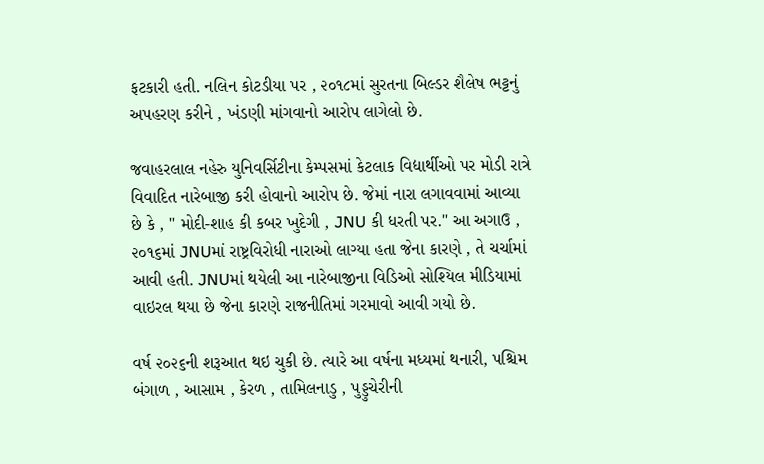ફટકારી હતી. નલિન કોટડીયા પર , ૨૦૧૮માં સુરતના બિલ્ડર શૈલેષ ભટ્ટનું અપહરણ કરીને , ખંડણી માંગવાનો આરોપ લાગેલો છે.

જવાહરલાલ નહેરુ યુનિવર્સિટીના કેમ્પસમાં કેટલાક વિદ્યાર્થીઓ પર મોડી રાત્રે વિવાદિત નારેબાજી કરી હોવાનો આરોપ છે. જેમાં નારા લગાવવામાં આવ્યા છે કે , " મોદી-શાહ કી કબર ખુદેગી , JNU કી ધરતી પર." આ અગાઉ , ૨૦૧૬માં JNUમાં રાષ્ટ્રવિરોધી નારાઓ લાગ્યા હતા જેના કારણે , તે ચર્ચામાં આવી હતી. JNUમાં થયેલી આ નારેબાજીના વિડિઓ સોશ્યિલ મીડિયામાં વાઇરલ થયા છે જેના કારણે રાજનીતિમાં ગરમાવો આવી ગયો છે.

વર્ષ ૨૦૨૬ની શરૂઆત થઇ ચુકી છે. ત્યારે આ વર્ષના મધ્યમાં થનારી, પશ્ચિમ બંગાળ , આસામ , કેરળ , તામિલનાડુ , પુડ્ડુચેરીની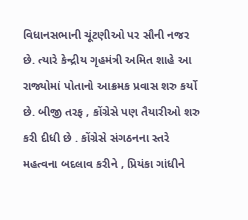વિધાનસભાની ચૂંટણીઓ પર સૌની નજર છે. ત્યારે કેન્દ્રીય ગૃહમંત્રી અમિત શાહે આ રાજ્યોમાં પોતાનો આક્રમક પ્રવાસ શરુ કર્યો છે. બીજી તરફ , કોંગ્રેસે પણ તૈયારીઓ શરુ કરી દીધી છે . કોંગ્રેસે સંગઠનના સ્તરે મહત્વના બદલાવ કરીને , પ્રિયંકા ગાંધીને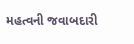મહત્વની જવાબદારી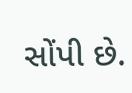સોંપી છે.